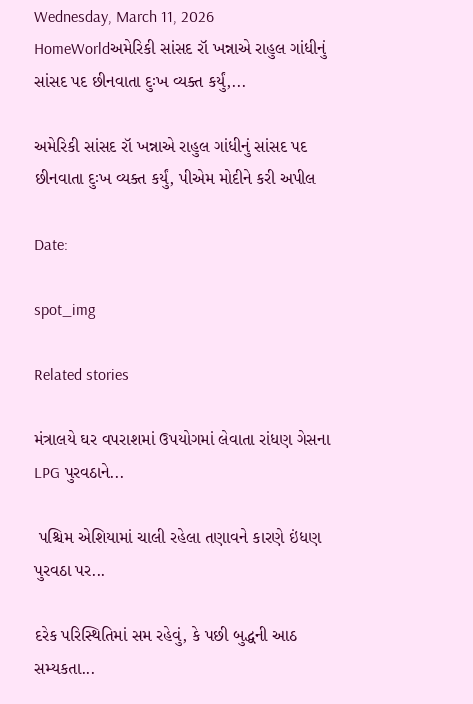Wednesday, March 11, 2026
HomeWorldઅમેરિકી સાંસદ રૉ ખન્નાએ રાહુલ ગાંધીનું સાંસદ પદ છીનવાતા દુઃખ વ્યક્ત કર્યું,...

અમેરિકી સાંસદ રૉ ખન્નાએ રાહુલ ગાંધીનું સાંસદ પદ છીનવાતા દુઃખ વ્યક્ત કર્યું, પીએમ મોદીને કરી અપીલ

Date:

spot_img

Related stories

મંત્રાલયે ઘર વપરાશમાં ઉપયોગમાં લેવાતા રાંધણ ગેસના LPG પુરવઠાને...

 પશ્ચિમ એશિયામાં ચાલી રહેલા તણાવને કારણે ઇંધણ પુરવઠા પર...

દરેક પરિસ્થિતિમાં સમ રહેવું, કે પછી બુદ્ધની આઠ સમ્યકતા...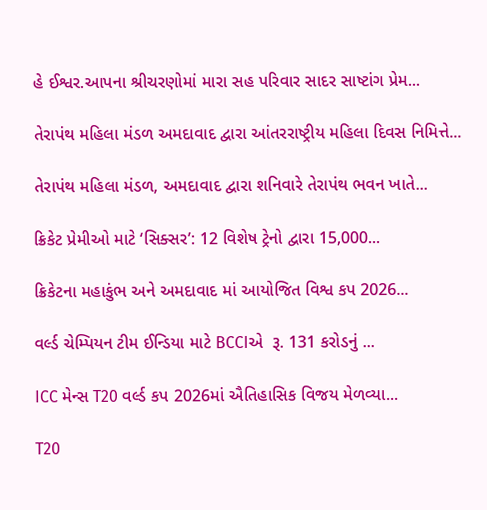હે ઈશ્વર.આપના શ્રીચરણોમાં મારા સહ પરિવાર સાદર સાષ્ટાંગ પ્રેમ...

તેરાપંથ મહિલા મંડળ અમદાવાદ દ્વારા આંતરરાષ્ટ્રીય મહિલા દિવસ નિમિત્તે...

તેરાપંથ મહિલા મંડળ, અમદાવાદ દ્વારા શનિવારે તેરાપંથ ભવન ખાતે...

ક્રિકેટ પ્રેમીઓ માટે ‘સિક્સર’: 12 વિશેષ ટ્રેનો દ્વારા 15,000...

ક્રિકેટના મહાકુંભ અને અમદાવાદ માં આયોજિત વિશ્વ કપ 2026...

વર્લ્ડ ચેમ્પિયન ટીમ ઈન્ડિયા માટે BCCIએ  રૂ. 131 કરોડનું ...

ICC મેન્સ T20 વર્લ્ડ કપ 2026માં ઐતિહાસિક વિજય મેળવ્યા...

T20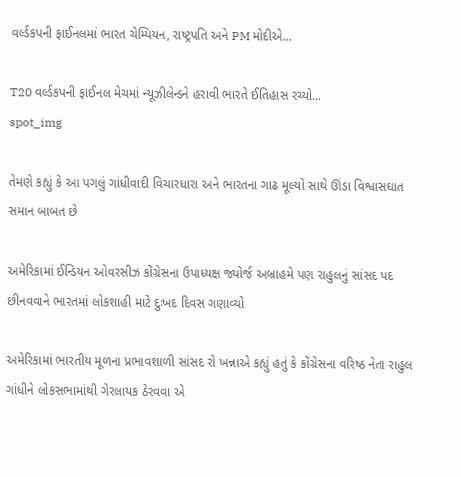વર્લ્ડકપની ફાઈનલમાં ભારત ચેમ્પિયન, રાષ્ટ્રપતિ અને PM મોદીએ...

T20 વર્લ્ડકપની ફાઈનલ મેચમાં ન્યૂઝીલેન્ડને હરાવી ભારતે ઈતિહાસ રચ્યો...
spot_img

તેમણે કહ્યું કે આ પગલું ગાંધીવાદી વિચારધારા અને ભારતના ગાઢ મૂલ્યો સાથે ઊંડા વિશ્વાસઘાત સમાન બાબત છે

અમેરિકામાં ઈન્ડિયન ઓવરસીઝ કોંગ્રેસના ઉપાધ્યક્ષ જ્યોર્જ અબ્રાહમે પણ રાહુલનું સાંસદ પદ છીનવવાને ભારતમાં લોકશાહી માટે દુઃખદ દિવસ ગણાવ્યો

અમેરિકામાં ભારતીય મૂળના પ્રભાવશાળી સાંસદ રો ખન્નાએ કહ્યું હતું કે કોંગ્રેસના વરિષ્ઠ નેતા રાહુલ ગાંધીને લોકસભામાંથી ગેરલાયક ઠેરવવા એ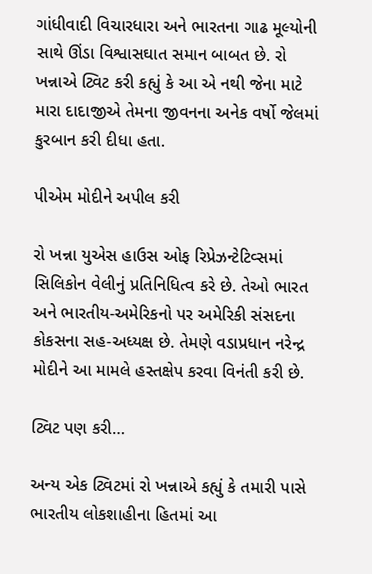ગાંધીવાદી વિચારધારા અને ભારતના ગાઢ મૂલ્યોની સાથે ઊંડા વિશ્વાસઘાત સમાન બાબત છે. રો ખન્નાએ ટ્વિટ કરી કહ્યું કે આ એ નથી જેના માટે મારા દાદાજીએ તેમના જીવનના અનેક વર્ષો જેલમાં કુરબાન કરી દીધા હતા.

પીએમ મોદીને અપીલ કરી

રો ખન્ના યુએસ હાઉસ ઓફ રિપ્રેઝન્ટેટિવ્સમાં સિલિકોન વેલીનું પ્રતિનિધિત્વ કરે છે. તેઓ ભારત અને ભારતીય-અમેરિકનો પર અમેરિકી સંસદના કોકસના સહ-અધ્યક્ષ છે. તેમણે વડાપ્રધાન નરેન્દ્ર મોદીને આ મામલે હસ્તક્ષેપ કરવા વિનંતી કરી છે.

ટ્વિટ પણ કરી…

અન્ય એક ટ્વિટમાં રો ખન્નાએ કહ્યું કે તમારી પાસે ભારતીય લોકશાહીના હિતમાં આ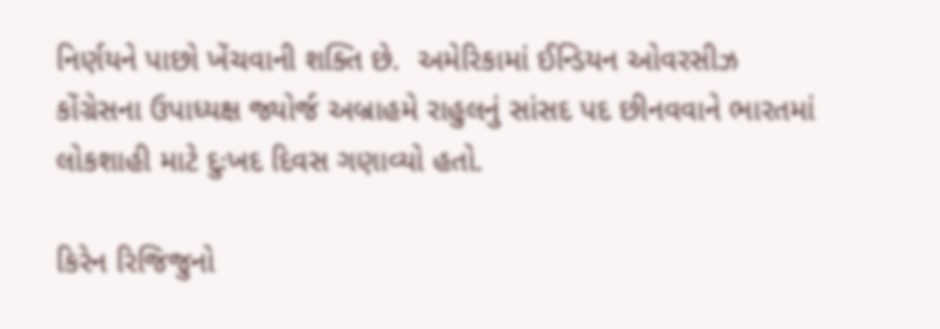નિર્ણયને પાછો ખેંચવાની શક્તિ છે.  અમેરિકામાં ઈન્ડિયન ઓવરસીઝ કોંગ્રેસના ઉપાધ્યક્ષ જ્યોર્જ અબ્રાહમે રાહુલનું સાંસદ પદ છીનવવાને ભારતમાં લોકશાહી માટે દુઃખદ દિવસ ગણાવ્યો હતો.

કિરેન રિજિજુનો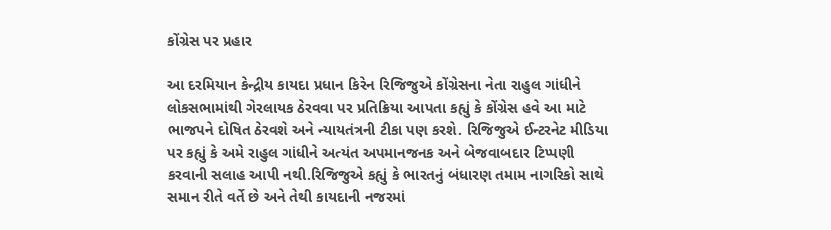કોંગ્રેસ પર પ્રહાર

આ દરમિયાન કેન્દ્રીય કાયદા પ્રધાન કિરેન રિજિજુએ કોંગ્રેસના નેતા રાહુલ ગાંધીને લોકસભામાંથી ગેરલાયક ઠેરવવા પર પ્રતિક્રિયા આપતા કહ્યું કે કોંગ્રેસ હવે આ માટે ભાજપને દોષિત ઠેરવશે અને ન્યાયતંત્રની ટીકા પણ કરશે. રિજિજુએ ઈન્ટરનેટ મીડિયા પર કહ્યું કે અમે રાહુલ ગાંધીને અત્યંત અપમાનજનક અને બેજવાબદાર ટિપ્પણી કરવાની સલાહ આપી નથી.રિજિજુએ કહ્યું કે ભારતનું બંધારણ તમામ નાગરિકો સાથે સમાન રીતે વર્તે છે અને તેથી કાયદાની નજરમાં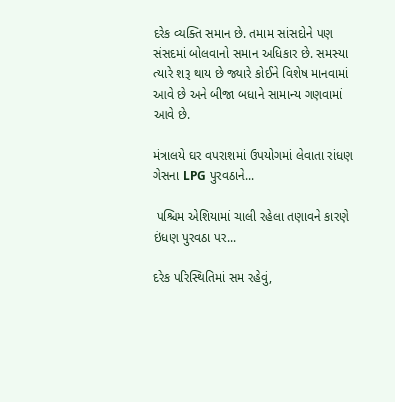દરેક વ્યક્તિ સમાન છે. તમામ સાંસદોને પણ સંસદમાં બોલવાનો સમાન અધિકાર છે. સમસ્યા ત્યારે શરૂ થાય છે જ્યારે કોઈને વિશેષ માનવામાં આવે છે અને બીજા બધાને સામાન્ય ગણવામાં આવે છે.

મંત્રાલયે ઘર વપરાશમાં ઉપયોગમાં લેવાતા રાંધણ ગેસના LPG પુરવઠાને...

 પશ્ચિમ એશિયામાં ચાલી રહેલા તણાવને કારણે ઇંધણ પુરવઠા પર...

દરેક પરિસ્થિતિમાં સમ રહેવું,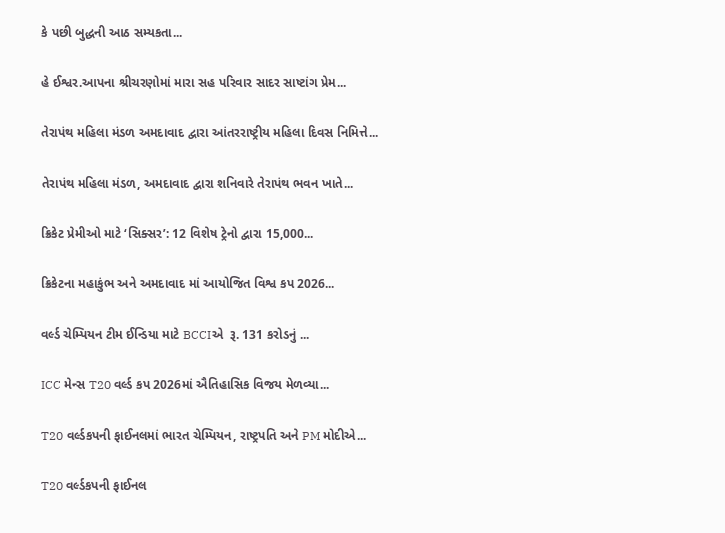કે પછી બુદ્ધની આઠ સમ્યકતા...

હે ઈશ્વર.આપના શ્રીચરણોમાં મારા સહ પરિવાર સાદર સાષ્ટાંગ પ્રેમ...

તેરાપંથ મહિલા મંડળ અમદાવાદ દ્વારા આંતરરાષ્ટ્રીય મહિલા દિવસ નિમિત્તે...

તેરાપંથ મહિલા મંડળ, અમદાવાદ દ્વારા શનિવારે તેરાપંથ ભવન ખાતે...

ક્રિકેટ પ્રેમીઓ માટે ‘સિક્સર’: 12 વિશેષ ટ્રેનો દ્વારા 15,000...

ક્રિકેટના મહાકુંભ અને અમદાવાદ માં આયોજિત વિશ્વ કપ 2026...

વર્લ્ડ ચેમ્પિયન ટીમ ઈન્ડિયા માટે BCCIએ  રૂ. 131 કરોડનું ...

ICC મેન્સ T20 વર્લ્ડ કપ 2026માં ઐતિહાસિક વિજય મેળવ્યા...

T20 વર્લ્ડકપની ફાઈનલમાં ભારત ચેમ્પિયન, રાષ્ટ્રપતિ અને PM મોદીએ...

T20 વર્લ્ડકપની ફાઈનલ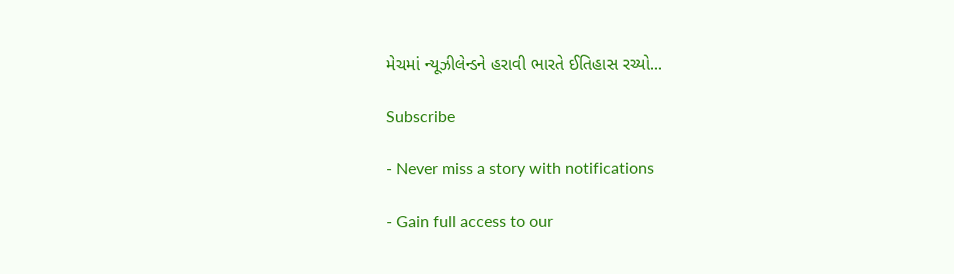મેચમાં ન્યૂઝીલેન્ડને હરાવી ભારતે ઈતિહાસ રચ્યો...

Subscribe

- Never miss a story with notifications

- Gain full access to our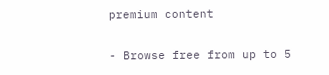premium content

- Browse free from up to 5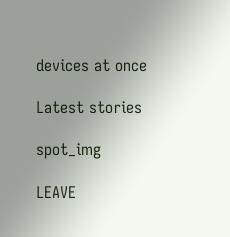devices at once

Latest stories

spot_img

LEAVE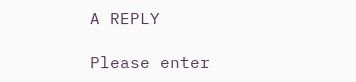A REPLY

Please enter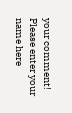your comment!
Please enter your name here